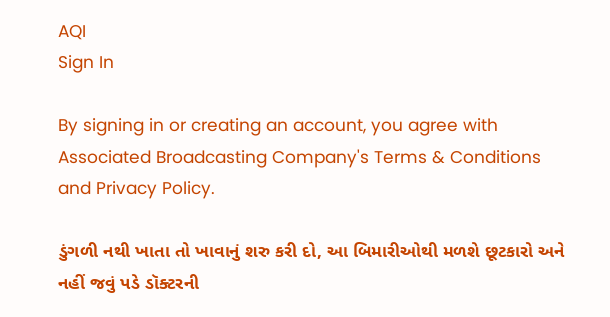AQI
Sign In

By signing in or creating an account, you agree with Associated Broadcasting Company's Terms & Conditions and Privacy Policy.

ડુંગળી નથી ખાતા તો ખાવાનું શરુ કરી દો, આ બિમારીઓથી મળશે છૂટકારો અને નહીં જવું પડે ડૉક્ટરની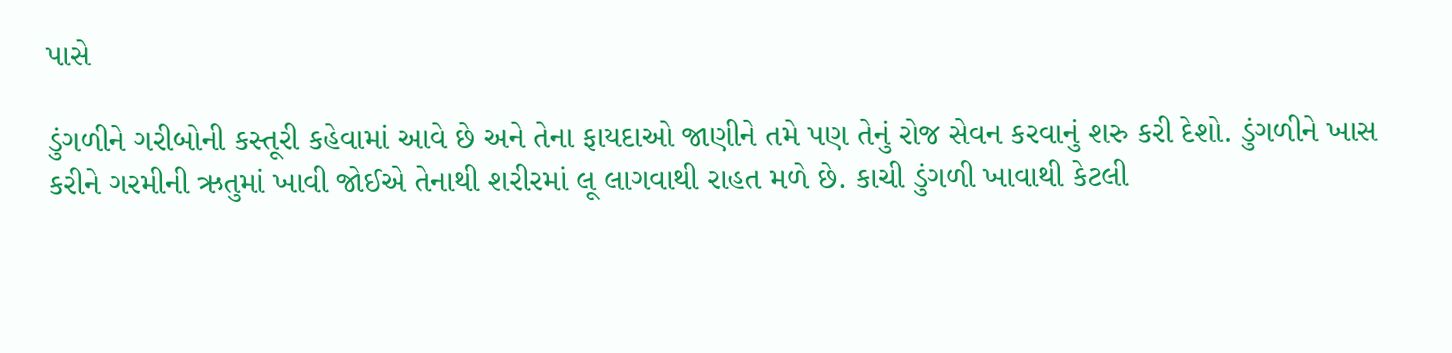પાસે

ડુંગળીને ગરીબોની કસ્તૂરી કહેવામાં આવે છે અને તેના ફાયદાઓ જાણીને તમે પણ તેનું રોજ સેવન કરવાનું શરુ કરી દેશો. ડુંગળીને ખાસ કરીને ગરમીની ઋતુમાં ખાવી જોઈએ તેનાથી શરીરમાં લૂ લાગવાથી રાહત મળે છે. કાચી ડુંગળી ખાવાથી કેટલી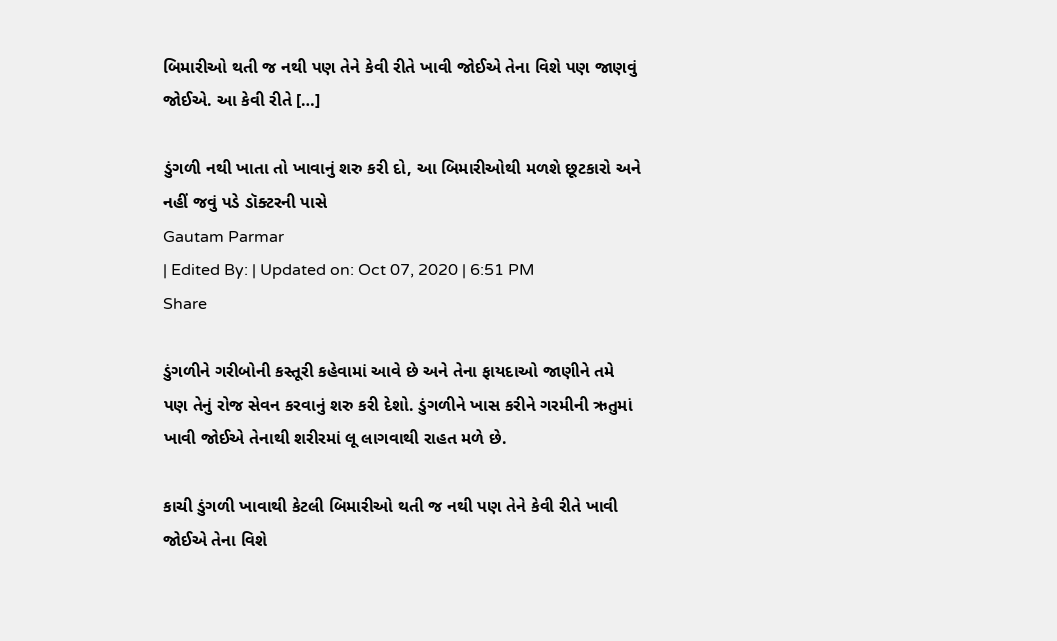બિમારીઓ થતી જ નથી પણ તેને કેવી રીતે ખાવી જોઈએ તેના વિશે પણ જાણવું જોઈએ. આ કેવી રીતે […]

ડુંગળી નથી ખાતા તો ખાવાનું શરુ કરી દો, આ બિમારીઓથી મળશે છૂટકારો અને નહીં જવું પડે ડૉક્ટરની પાસે
Gautam Parmar
| Edited By: | Updated on: Oct 07, 2020 | 6:51 PM
Share

ડુંગળીને ગરીબોની કસ્તૂરી કહેવામાં આવે છે અને તેના ફાયદાઓ જાણીને તમે પણ તેનું રોજ સેવન કરવાનું શરુ કરી દેશો. ડુંગળીને ખાસ કરીને ગરમીની ઋતુમાં ખાવી જોઈએ તેનાથી શરીરમાં લૂ લાગવાથી રાહત મળે છે.

કાચી ડુંગળી ખાવાથી કેટલી બિમારીઓ થતી જ નથી પણ તેને કેવી રીતે ખાવી જોઈએ તેના વિશે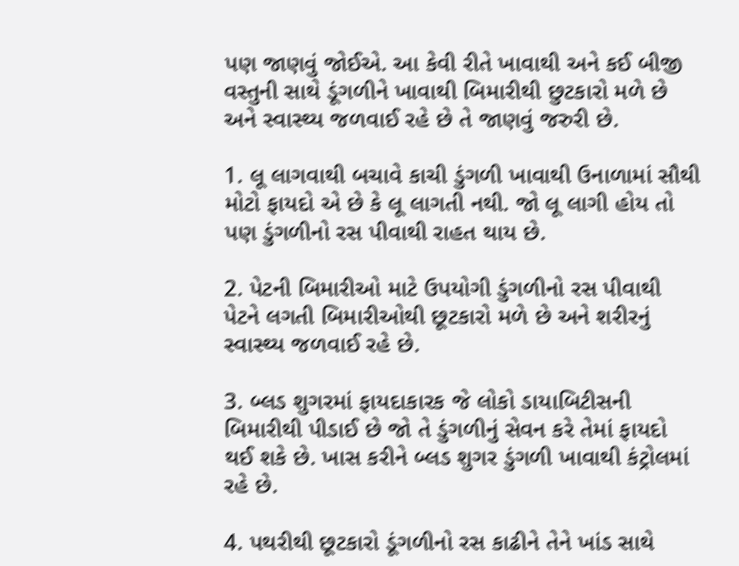પણ જાણવું જોઈએ. આ કેવી રીતે ખાવાથી અને કઈ બીજી વસ્તુની સાથે ડૂંગળીને ખાવાથી બિમારીથી છુટકારો મળે છે અને સ્વાસ્થ્ય જળવાઈ રહે છે તે જાણવું જરુરી છે.

1. લૂ લાગવાથી બચાવે કાચી ડુંગળી ખાવાથી ઉનાળામાં સૌથી મોટો ફાયદો એ છે કે લૂ લાગતી નથી. જો લૂ લાગી હોય તો પણ ડુંગળીનો રસ પીવાથી રાહત થાય છે.

2. પેટની બિમારીઓ માટે ઉપયોગી ડુંગળીનો રસ પીવાથી પેટને લગતી બિમારીઓથી છૂટકારો મળે છે અને શરીરનું સ્વાસ્થ્ય જળવાઈ રહે છે.

3. બ્લડ શુગરમાં ફાયદાકારક જે લોકો ડાયાબિટીસની બિમારીથી પીડાઈ છે જો તે ડુંગળીનું સેવન કરે તેમાં ફાયદો થઈ શકે છે. ખાસ કરીને બ્લડ શુગર ડુંગળી ખાવાથી કંટ્રોલમાં રહે છે.

4. પથરીથી છૂટકારો ડૂંગળીનો રસ કાઢીને તેને ખાંડ સાથે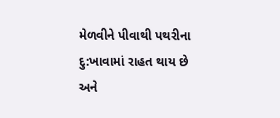મેળવીને પીવાથી પથરીના દુ:ખાવામાં રાહત થાય છે અને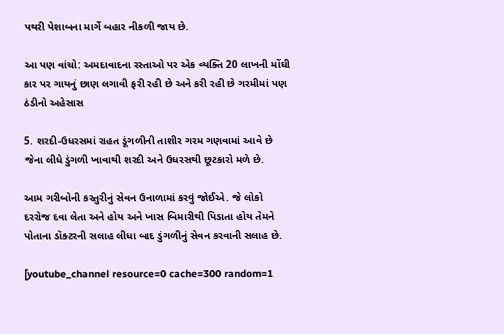પથરી પેશાબના માર્ગે બહાર નીકળી જાય છે.

આ પણ વાંચો: અમદાવાદના રસ્તાઓ પર એક વ્યક્તિ 20 લાખની મોંઘી કાર પર ગાયનું છાણ લગાવી ફરી રહી છે અને કરી રહી છે ગરમીમાં પણ ઠંડીનો અહેસાસ

5. શરદી-ઉધરસમાં રાહત ડૂંગળીની તાશીર ગરમ ગણવામાં આવે છે જેના લીધે ડુંગળી ખાવાથી શરદી અને ઉધરસથી છૂટકારો મળે છે.

આમ ગરીબોની કસ્તુરીનું સેવન ઉનાળામાં કરવું જોઈએ. જે લોકો દરરોજ દવા લેતા અને હોય અને ખાસ બિમારીથી પિડાતા હોય તેમને પોતાના ડૉક્ટરની સલાહ લીધા બાદ ડુંગળીનું સેવન કરવાની સલાહ છે.

[youtube_channel resource=0 cache=300 random=1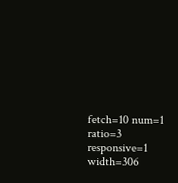fetch=10 num=1 ratio=3 responsive=1 width=306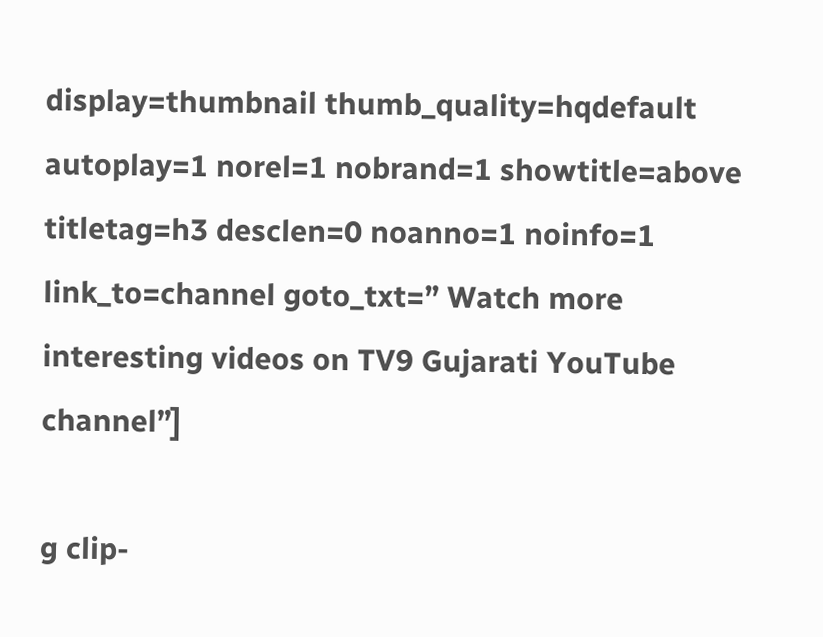display=thumbnail thumb_quality=hqdefault autoplay=1 norel=1 nobrand=1 showtitle=above titletag=h3 desclen=0 noanno=1 noinfo=1 link_to=channel goto_txt=” Watch more interesting videos on TV9 Gujarati YouTube channel”]

g clip-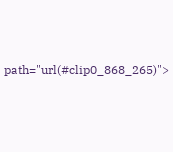path="url(#clip0_868_265)">